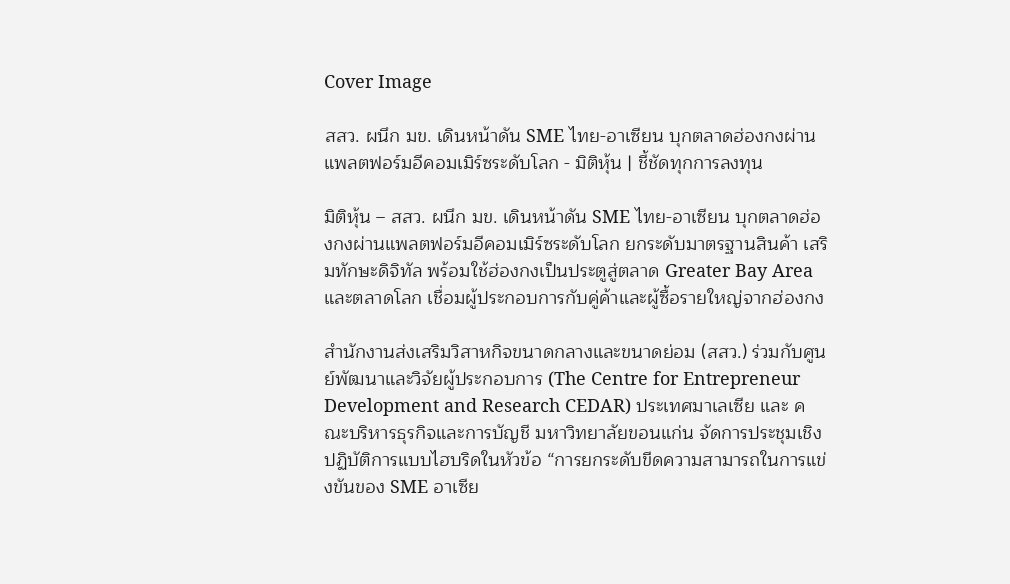Cover Image

สสว. ผนึก มข. เดินหน้าดัน SME ไทย-อาเซียน บุกตลาดฮ่องกงผ่านแพลตฟอร์มอีคอมเมิร์ซระดับโลก - มิติหุ้น | ชี้ชัดทุกการลงทุน

มิติหุ้น – สสว. ผนึก มข. เดินหน้าดัน SME ไทย-อาเซียน บุกตลาดฮ่องกงผ่านแพลตฟอร์มอีคอมเมิร์ซระดับโลก ยกระดับมาตรฐานสินค้า เสริมทักษะดิจิทัล พร้อมใช้ฮ่องกงเป็นประตูสู่ตลาด Greater Bay Area และตลาดโลก เชื่อมผู้ประกอบการกับคู่ค้าและผู้ซื้อรายใหญ่จากฮ่องกง

สำนักงานส่งเสริมวิสาหกิจขนาดกลางและขนาดย่อม (สสว.) ร่วมกับศูนย์พัฒนาและวิจัยผู้ประกอบการ (The Centre for Entrepreneur Development and Research CEDAR) ประเทศมาเลเซีย และ คณะบริหารธุรกิจและการบัญชี มหาวิทยาลัยขอนแก่น จัดการประชุมเชิงปฏิบัติการแบบไฮบริดในหัวข้อ “การยกระดับขีดความสามารถในการแข่งขันของ SME อาเซีย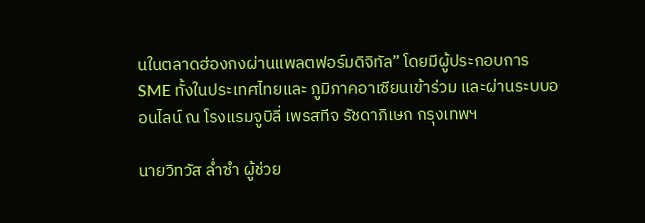นในตลาดฮ่องกงผ่านแพลตฟอร์มดิจิทัล” โดยมีผู้ประกอบการ SME ทั้งในประเทศไทยและ ภูมิภาคอาเซียนเข้าร่วม และผ่านระบบออนไลน์ ณ โรงแรมจูบิลี่ เพรสทีจ รัชดาภิเษก กรุงเทพฯ

นายวิทวัส ล่ำซำ ผู้ช่วย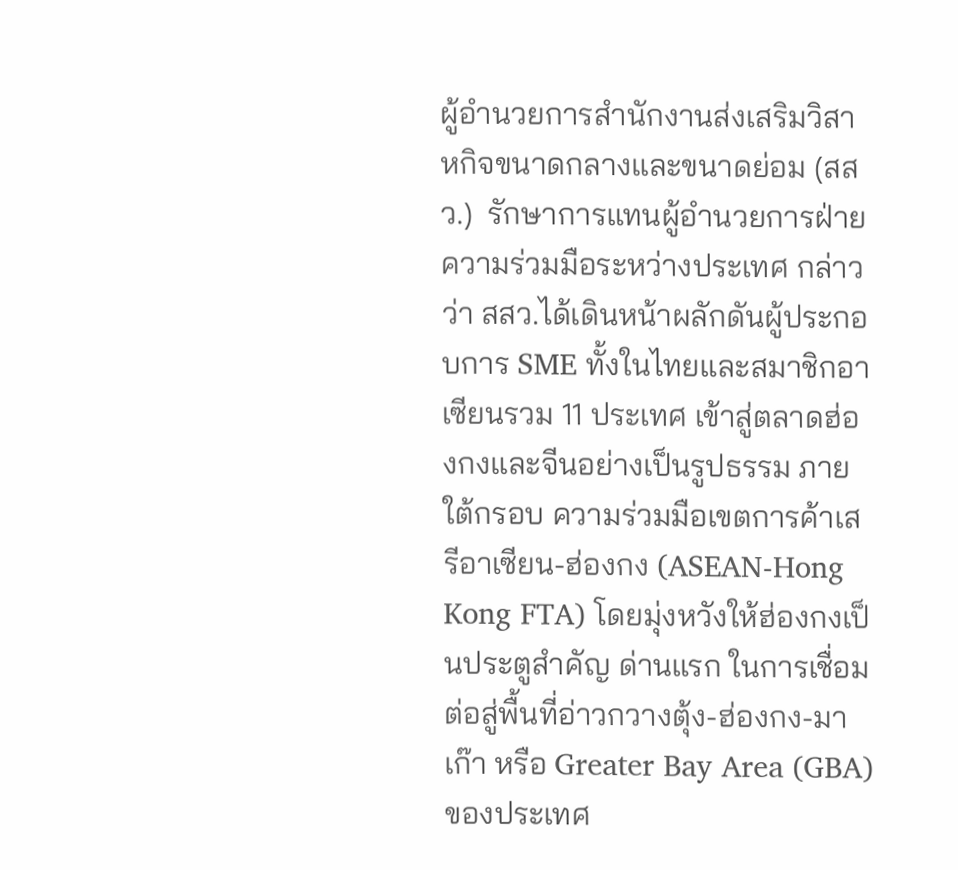ผู้อำนวยการสำนักงานส่งเสริมวิสาหกิจขนาดกลางและขนาดย่อม (สสว.)  รักษาการแทนผู้อำนวยการฝ่ายความร่วมมือระหว่างประเทศ กล่าวว่า สสว.ได้เดินหน้าผลักดันผู้ประกอบการ SME ทั้งในไทยและสมาชิกอาเซียนรวม 11 ประเทศ เข้าสู่ตลาดฮ่องกงและจีนอย่างเป็นรูปธรรม ภายใต้กรอบ ความร่วมมือเขตการค้าเสรีอาเซียน-ฮ่องกง (ASEAN-Hong Kong FTA) โดยมุ่งหวังให้ฮ่องกงเป็นประตูสำคัญ ด่านแรก ในการเชื่อมต่อสู่พื้นที่อ่าวกวางตุ้ง-ฮ่องกง-มาเก๊า หรือ Greater Bay Area (GBA) ของประเทศ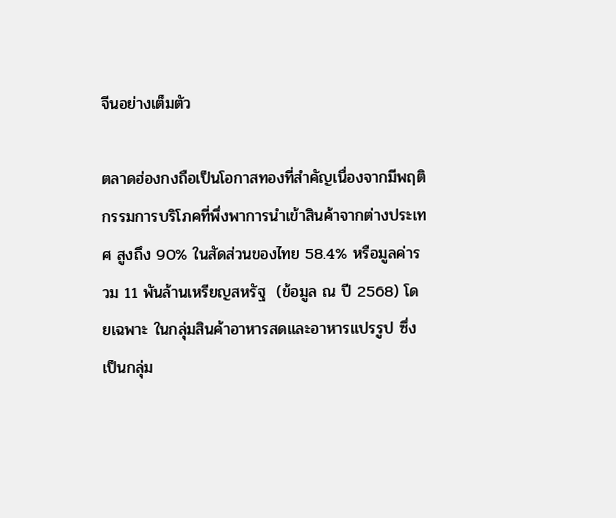จีนอย่างเต็มตัว

ตลาดฮ่องกงถือเป็นโอกาสทองที่สำคัญเนื่องจากมีพฤติกรรมการบริโภคที่พึ่งพาการนำเข้าสินค้าจากต่างประเทศ สูงถึง 90% ในสัดส่วนของไทย 58.4% หรือมูลค่ารวม 11 พันล้านเหรียญสหรัฐ  (ข้อมูล ณ ปี 2568) โดยเฉพาะ ในกลุ่มสินค้าอาหารสดและอาหารแปรรูป ซึ่งเป็นกลุ่ม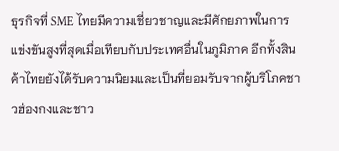ธุรกิจที่ SME ไทยมีความเชี่ยวชาญและมีศักยภาพในการ แข่งขันสูงที่สุดเมื่อเทียบกับประเทศอื่นในภูมิภาค อีกทั้งสินค้าไทยยังได้รับความนิยมและเป็นที่ยอมรับจากผู้บริโภคชาวฮ่องกงและชาว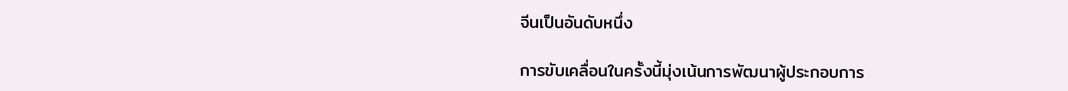จีนเป็นอันดับหนึ่ง

การขับเคลื่อนในครั้งนี้มุ่งเน้นการพัฒนาผู้ประกอบการ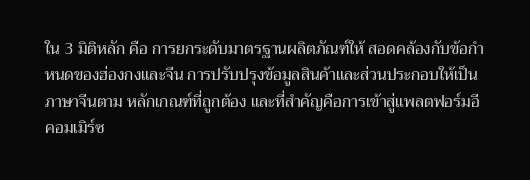ใน 3 มิติหลัก คือ การยกระดับมาตรฐานผลิตภัณฑ์ให้ สอดคล้องกับข้อกำหนดของฮ่องกงและจีน การปรับปรุงข้อมูลสินค้าและส่วนประกอบให้เป็นภาษาจีนตาม หลักเกณฑ์ที่ถูกต้อง และที่สำคัญคือการเข้าสู่แพลตฟอร์มอีคอมเมิร์ซ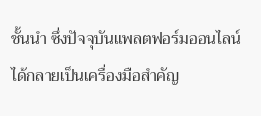ชั้นนำ ซึ่งปัจจุบันแพลตฟอร์มออนไลน์ ได้กลายเป็นเครื่องมือสำคัญ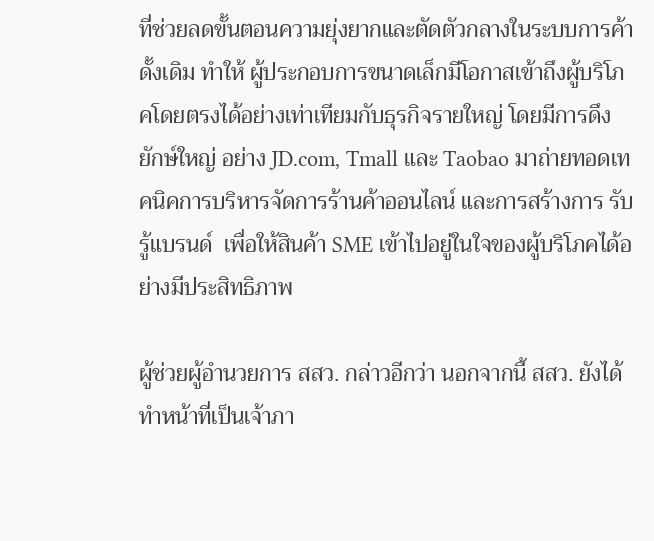ที่ช่วยลดขั้นตอนความยุ่งยากและตัดตัวกลางในระบบการค้าดั้งเดิม ทำให้ ผู้ประกอบการขนาดเล็กมีโอกาสเข้าถึงผู้บริโภคโดยตรงได้อย่างเท่าเทียมกับธุรกิจรายใหญ่ โดยมีการดึงยักษ์ใหญ่ อย่าง JD.com, Tmall และ Taobao มาถ่ายทอดเทคนิคการบริหารจัดการร้านค้าออนไลน์ และการสร้างการ รับรู้แบรนด์  เพื่อให้สินค้า SME เข้าไปอยู่ในใจของผู้บริโภคได้อย่างมีประสิทธิภาพ

ผู้ช่วยผู้อำนวยการ สสว. กล่าวอีกว่า นอกจากนี้ สสว. ยังได้ทำหน้าที่เป็นเจ้าภา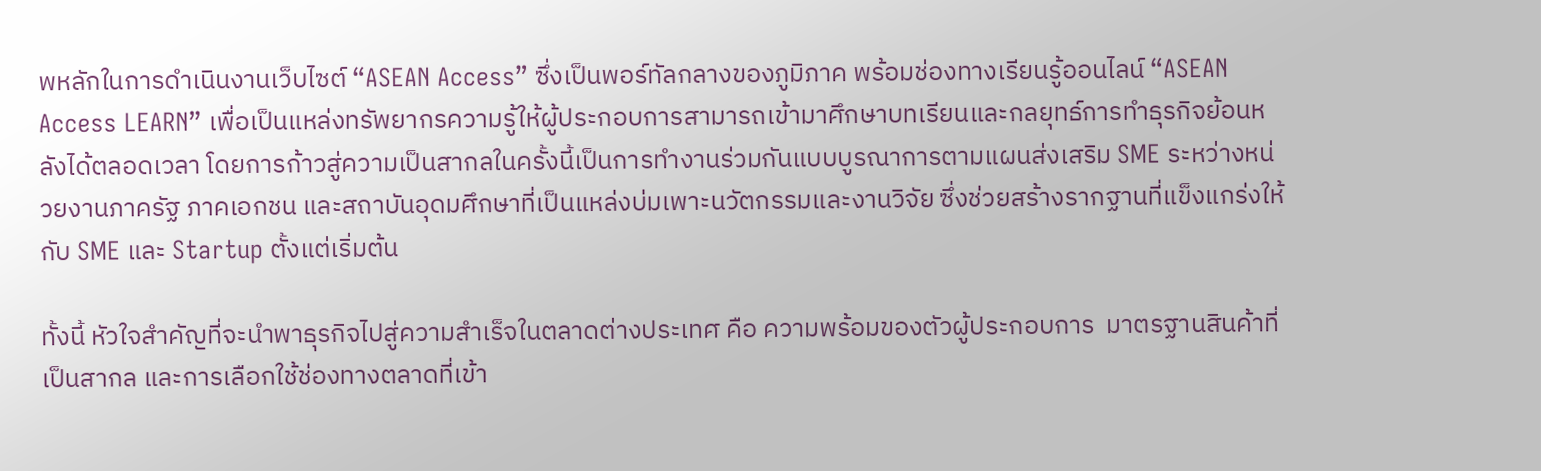พหลักในการดำเนินงานเว็บไซต์ “ASEAN Access” ซึ่งเป็นพอร์ทัลกลางของภูมิภาค พร้อมช่องทางเรียนรู้ออนไลน์ “ASEAN Access LEARN” เพื่อเป็นแหล่งทรัพยากรความรู้ให้ผู้ประกอบการสามารถเข้ามาศึกษาบทเรียนและกลยุทธ์การทำธุรกิจย้อนหลังได้ตลอดเวลา โดยการก้าวสู่ความเป็นสากลในครั้งนี้เป็นการทำงานร่วมกันแบบบูรณาการตามแผนส่งเสริม SME ระหว่างหน่วยงานภาครัฐ ภาคเอกชน และสถาบันอุดมศึกษาที่เป็นแหล่งบ่มเพาะนวัตกรรมและงานวิจัย ซึ่งช่วยสร้างรากฐานที่แข็งแกร่งให้กับ SME และ Startup ตั้งแต่เริ่มต้น

ทั้งนี้ หัวใจสำคัญที่จะนำพาธุรกิจไปสู่ความสำเร็จในตลาดต่างประเทศ คือ ความพร้อมของตัวผู้ประกอบการ  มาตรฐานสินค้าที่เป็นสากล และการเลือกใช้ช่องทางตลาดที่เข้า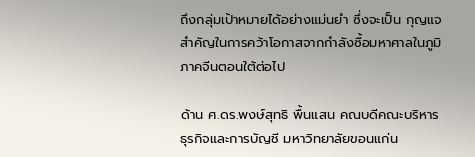ถึงกลุ่มเป้าหมายได้อย่างแม่นยำ ซึ่งจะเป็น กุญแจสำคัญในการคว้าโอกาสจากกำลังซื้อมหาศาลในภูมิภาคจีนตอนใต้ต่อไป

ด้าน ศ.ดร.พงษ์สุทธิ พื้นแสน คณบดีคณะบริหารธุรกิจและการบัญชี มหาวิทยาลัยขอนแก่น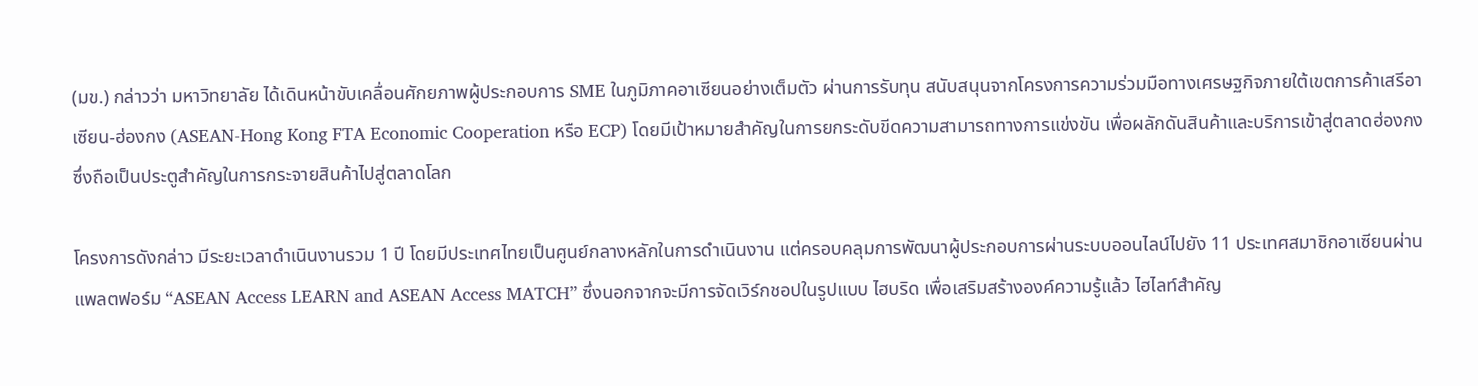(มข.) กล่าวว่า มหาวิทยาลัย ได้เดินหน้าขับเคลื่อนศักยภาพผู้ประกอบการ SME ในภูมิภาคอาเซียนอย่างเต็มตัว ผ่านการรับทุน สนับสนุนจากโครงการความร่วมมือทางเศรษฐกิจภายใต้เขตการค้าเสรีอาเซียน-ฮ่องกง (ASEAN-Hong Kong FTA Economic Cooperation หรือ ECP) โดยมีเป้าหมายสำคัญในการยกระดับขีดความสามารถทางการแข่งขัน เพื่อผลักดันสินค้าและบริการเข้าสู่ตลาดฮ่องกงซึ่งถือเป็นประตูสำคัญในการกระจายสินค้าไปสู่ตลาดโลก

โครงการดังกล่าว มีระยะเวลาดำเนินงานรวม 1 ปี โดยมีประเทศไทยเป็นศูนย์กลางหลักในการดำเนินงาน แต่ครอบคลุมการพัฒนาผู้ประกอบการผ่านระบบออนไลน์ไปยัง 11 ประเทศสมาชิกอาเซียนผ่านแพลตฟอร์ม “ASEAN Access LEARN and ASEAN Access MATCH” ซึ่งนอกจากจะมีการจัดเวิร์กชอปในรูปแบบ ไฮบริด เพื่อเสริมสร้างองค์ความรู้แล้ว ไฮไลท์สำคัญ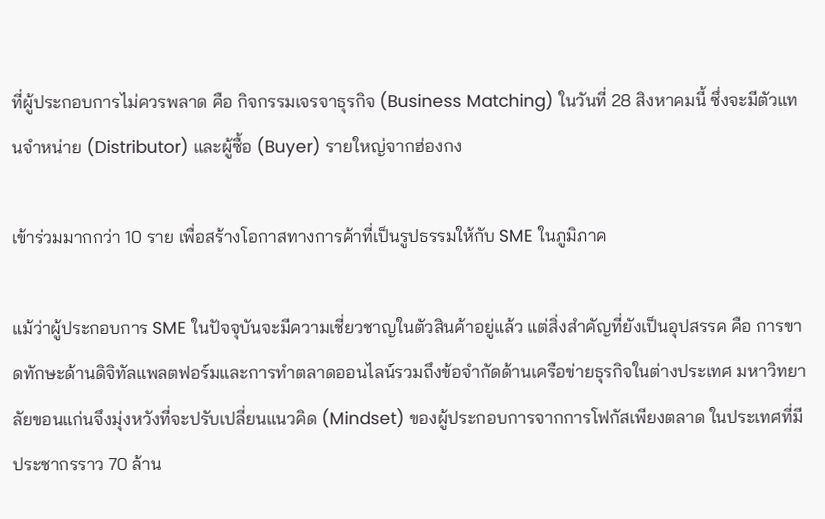ที่ผู้ประกอบการไม่ควรพลาด คือ กิจกรรมเจรจาธุรกิจ (Business Matching) ในวันที่ 28 สิงหาคมนี้ ซึ่งจะมีตัวแทนจำหน่าย (Distributor) และผู้ซื้อ (Buyer) รายใหญ่จากฮ่องกง

เข้าร่วมมากกว่า 10 ราย เพื่อสร้างโอกาสทางการค้าที่เป็นรูปธรรมให้กับ SME ในภูมิภาค

แม้ว่าผู้ประกอบการ SME ในปัจจุบันจะมีความเชี่ยวชาญในตัวสินค้าอยู่แล้ว แต่สิ่งสำคัญที่ยังเป็นอุปสรรค คือ การขาดทักษะด้านดิจิทัลแพลตฟอร์มและการทำตลาดออนไลน์รวมถึงข้อจำกัดด้านเครือข่ายธุรกิจในต่างประเทศ มหาวิทยาลัยขอนแก่นจึงมุ่งหวังที่จะปรับเปลี่ยนแนวคิด (Mindset) ของผู้ประกอบการจากการโฟกัสเพียงตลาด ในประเทศที่มีประชากรราว 70 ล้าน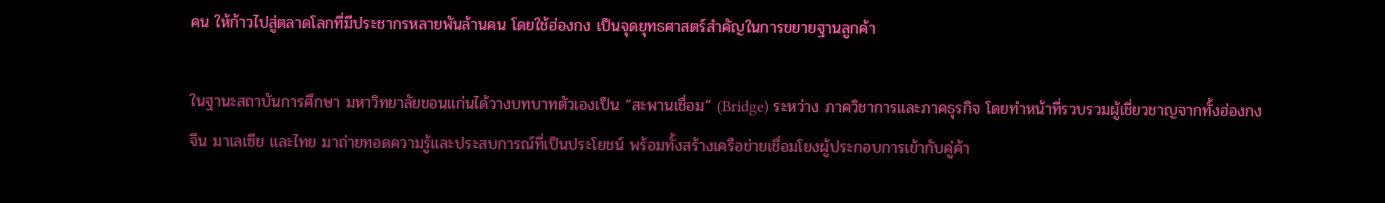คน ให้ก้าวไปสู่ตลาดโลกที่มีประชากรหลายพันล้านคน โดยใช้ฮ่องกง เป็นจุดยุทธศาสตร์สำคัญในการขยายฐานลูกค้า

ในฐานะสถาบันการศึกษา มหาวิทยาลัยขอนแก่นได้วางบทบาทตัวเองเป็น “สะพานเชื่อม” (Bridge) ระหว่าง ภาควิชาการและภาคธุรกิจ โดยทำหน้าที่รวบรวมผู้เชี่ยวชาญจากทั้งฮ่องกง จีน มาเลเซีย และไทย มาถ่ายทอดความรู้และประสบการณ์ที่เป็นประโยชน์ พร้อมทั้งสร้างเครือข่ายเชื่อมโยงผู้ประกอบการเข้ากับคู่ค้า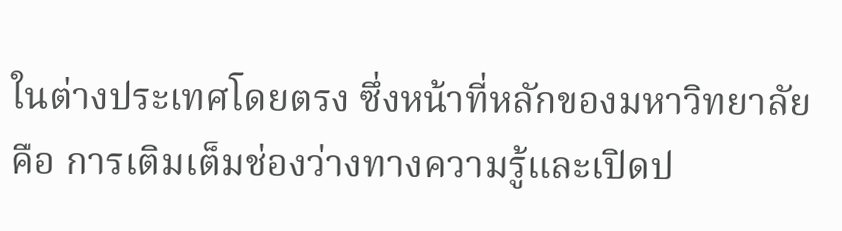ในต่างประเทศโดยตรง ซึ่งหน้าที่หลักของมหาวิทยาลัย คือ การเติมเต็มช่องว่างทางความรู้และเปิดป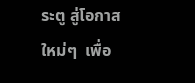ระตู สู่โอกาสใหม่ๆ  เพื่อ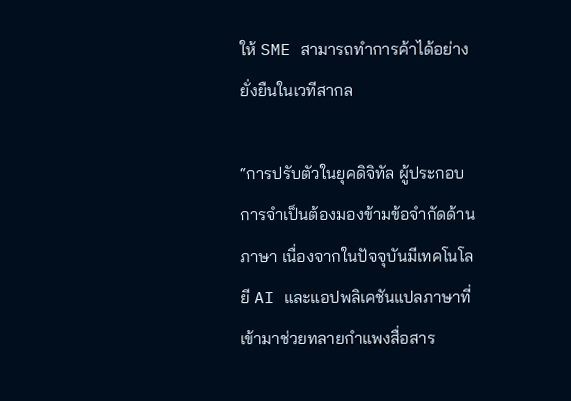ให้ SME สามารถทำการค้าได้อย่างยั่งยืนในเวทีสากล

“การปรับตัวในยุคดิจิทัล ผู้ประกอบการจำเป็นต้องมองข้ามข้อจำกัดด้านภาษา เนื่องจากในปัจจุบันมีเทคโนโลยี AI และแอปพลิเคชันแปลภาษาที่เข้ามาช่วยทลายกำแพงสื่อสาร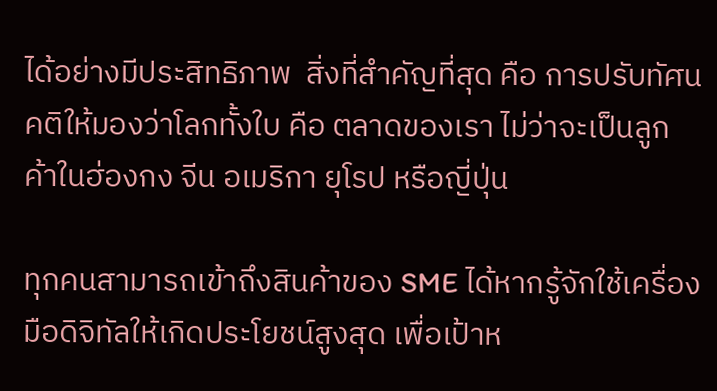ได้อย่างมีประสิทธิภาพ  สิ่งที่สำคัญที่สุด คือ การปรับทัศนคติให้มองว่าโลกทั้งใบ คือ ตลาดของเรา ไม่ว่าจะเป็นลูกค้าในฮ่องกง จีน อเมริกา ยุโรป หรือญี่ปุ่น

ทุกคนสามารถเข้าถึงสินค้าของ SME ได้หากรู้จักใช้เครื่องมือดิจิทัลให้เกิดประโยชน์สูงสุด เพื่อเป้าห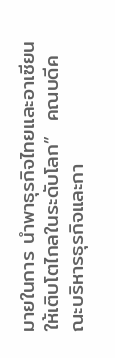มายในการ นำพาธุรกิจไทยและอาเซียนให้เติบโตไกลในระดับโลก”  คณบดีคณะบริหารธุรกิจและกา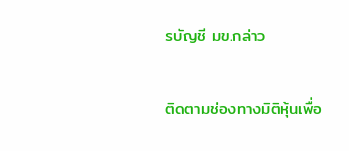รบัญชี มข.กล่าว

ติดตามช่องทางมิติหุ้นเพื่อ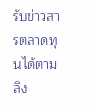รับข่าวสารตลาดทุนได้ตามลิง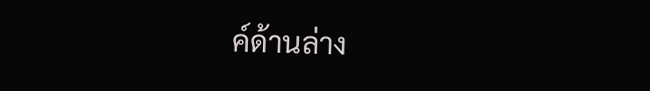ค์ด้านล่าง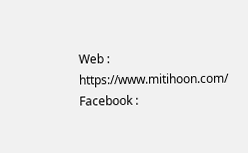Web : https://www.mitihoon.com/
Facebook :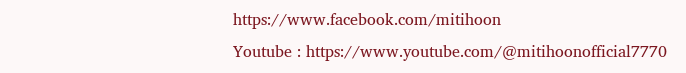https://www.facebook.com/mitihoon
Youtube : https://www.youtube.com/@mitihoonofficial7770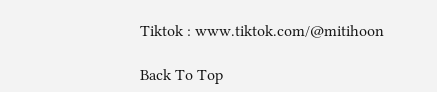Tiktok : www.tiktok.com/@mitihoon

Back To Top